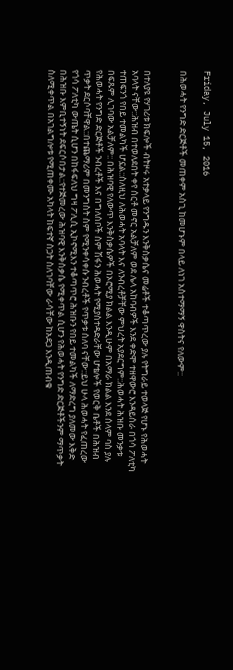Friday, July 15, 2016

በሕወሓት የንግድ ድርጅቶች መጠቀም አስጊ ከመሆኑም በላይ ለነገ አስተማማኝ ዋስትና የለውም::


በተለያዩ የሃገሪቱ ክፍሎች ብትዞሩ አተቃላይ የንግዱን እንቅስቃሴና መሬቶች ተቆጣጥረው ያሉ የትግራይ ተወላጅ የሆኑ የሕወሓት አባላት ናቸው::ሕዝብ በተወለደበት ቀየ ሰርቶ መኖር አልቻለም ወደ ሌላ አከባብዎች እንደ ቀድሞ ተዘዋውሮ እንዳይሰራ በጎሳ ፖለቲካ ተጠፍንጎ የበይ ተመልካች ሆኗል::ስለዚህ ለሕወሓት አባላት እና ለንብረቶቻቸው ምህረት አያደርግም::ሕወሓት ሕዝቡ መንቃቱ በፍጹም ሊገባው አልቻለም:: በሕዝባዊ የለውጥ እንቅስቃሴዎች በኦሮሚያ ክልል እንዲሁም በአማራ ክልል እንደ ሰላም ባስ ያሉ የሕወሓት የንግድ ድርጅቶች ንብረቶች እና በግለሰቦች ስም ሽፋን ሕወሓት የሚያስተዳድራቸው ሆቴሎች የወርቅ ቤቶች በሕዝብ ጥቃት ደርሶባቸዋል::በተጨማሪም በመንግስት ስም የሚንቀሳቀሱ ንብረቶች የጥቃቱ ሰለባ ናቸው::ይህ ሁላ ሕወሓት የፈጠረው የጎሳ ፖለቲካ ውጤት ሲሆን በከፋፍለህ ግዛ ፖሊሲ ኢኮኖሚእን ተቆጣጥሮ ሕዝቡን የበይ ተመልካች ለማድረግ ያለመው እቅድ በሕዝቡ እምቢተኝነት ደፍርሶበታል::የተጅመረው ሕዝባዊ እንቅስቃሴ የሚቀጥል ሲሆን የሕወሓት የንግድ ድርጅቶችንም ማጥቃት ስለሚቀጥል በአገልግሎቱ የሚጠቀሙ አካላት ከፍተኛ ስጋት ስለገባቸው ራሳቸው ከአደጋ እንዲጠብቁ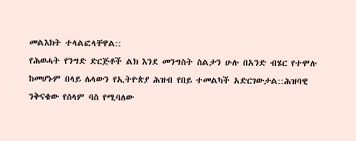መልእክት ተላልፎላቸዋል::
የሕወሓት የንግድ ድርጅቶች ልክ እንደ መንግስት ስልታን ሁሉ በአንድ ብሄር የተሞሉ ከመሆኑም በላይ ሌላውን የኢትዮጵያ ሕዝብ የበይ ተመልካች አድርገውታል::ሕዝባዊ ንቅናቄው የሰላም ባስ የሚባለው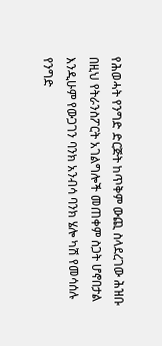የሕወሓት የንግድ ድርጅት ከጥቅም ውጪ ስላደረገው ሕዝቡ በዚህ የትራንስፖርት አገልግሎች መጠቀም ስጋት ሆኖበታል እንዲሁም የውጋገን ባንክ አንብሳ ባንክ ሄሎ ካሽ የመሳሰሉ የንግድ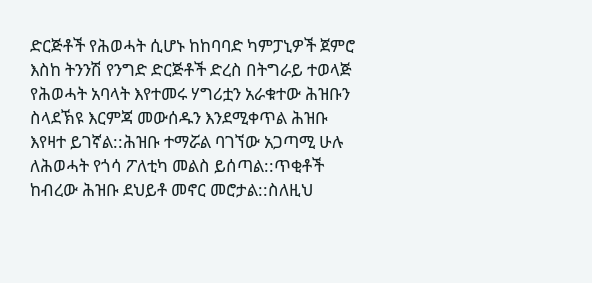ድርጅቶች የሕወሓት ሲሆኑ ከከባባድ ካምፓኒዎች ጀምሮ እስከ ትንንሽ የንግድ ድርጅቶች ድረስ በትግራይ ተወላጅ የሕወሓት አባላት እየተመሩ ሃግሪቷን አራቁተው ሕዝቡን ስላደኽዩ እርምጃ መውሰዱን እንደሚቀጥል ሕዝቡ እየዛተ ይገኛል::ሕዝቡ ተማሯል ባገኘው አጋጣሚ ሁሉ ለሕወሓት የጎሳ ፖለቲካ መልስ ይሰጣል::ጥቂቶች ከብረው ሕዝቡ ደህይቶ መኖር መሮታል::ስለዚህ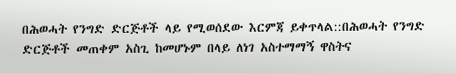በሕወሓት የንግድ ድርጅቶች ላይ የሚወሰደው እርምጃ ይቀጥላል::በሕወሓት የንግድ ድርጅቶች መጠቀም አስጊ ከመሆኑም በላይ ለነገ አስተማማኝ ዋስትና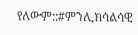የለውም::#ምንሊክሳልሳዊ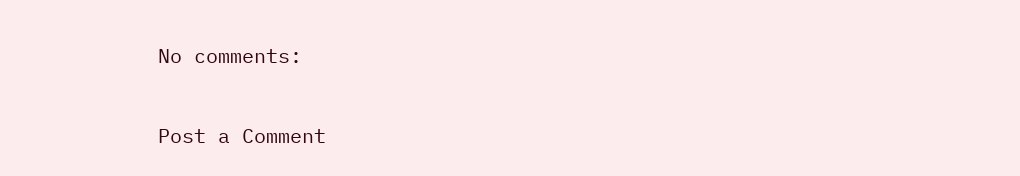No comments:

Post a Comment